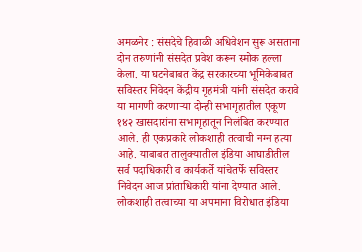अमळनेर : संसदेचे हिवाळी अधिवेशन सुरू असताना दोन तरुणांनी संसदेत प्रवेश करून स्मोक हल्ला केला. या घटनेबाबत केंद्र सरकारच्या भूमिकेबाबत सविस्तर निवेदन केंद्रीय गृहमंत्री यांनी संसदेत करावे या मागणी करणाऱ्या दोन्ही सभागृहातील एकूण १४२ खासदारांना सभागृहातून निलंबित करण्यात आले. ही एकप्रकारे लोकशाही तत्वाची नग्न हत्या आहे. याबाबत तालुक्यातील इंडिया आघाडीतील सर्व पदाधिकारी व कार्यकर्ते यांचेतर्फे सविस्तर निवेदन आज प्रांताधिकारी यांना देण्यात आले. लोकशाही तत्वाच्या या अपमाना विरोधात इंडिया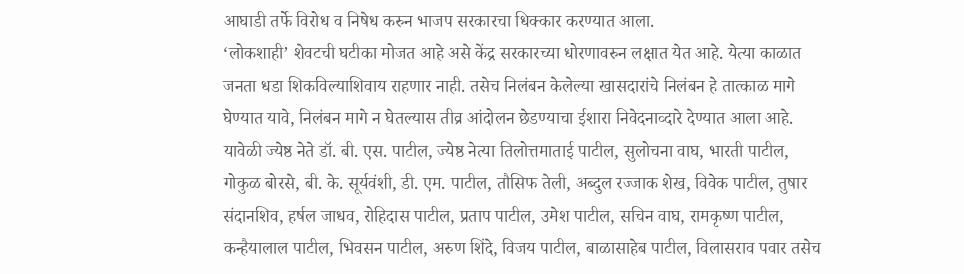आघाडी तर्फे विरोध व निषेध करुन भाजप सरकारचा धिक्कार करण्यात आला.
‘लोकशाही’ शेवटची घटीका मोजत आहे असे केंद्र सरकारच्या धोरणावरुन लक्षात येत आहे. येत्या काळात जनता धडा शिकविल्याशिवाय राहणार नाही. तसेच निलंबन केलेल्या खासदारांचे निलंबन हे तात्काळ मागे घेण्यात यावे, निलंबन मागे न घेतल्यास तीव्र आंदोलन छेडण्याचा ईशारा निवेदनाव्दारे देण्यात आला आहे. यावेळी ज्येष्ठ नेते डॉ. बी. एस. पाटील, ज्येष्ठ नेत्या तिलोत्तमाताई पाटील, सुलोचना वाघ, भारती पाटील, गोकुळ बोरसे, बी. के. सूर्यवंशी, डी. एम. पाटील, तौसिफ तेली, अब्दुल रज्जाक शेख, विवेक पाटील, तुषार संदानशिव, हर्षल जाधव, रोहिदास पाटील, प्रताप पाटील, उमेश पाटील, सचिन वाघ, रामकृष्ण पाटील, कन्हैयालाल पाटील, भिवसन पाटील, अरुण शिंदे, विजय पाटील, बाळासाहेब पाटील, विलासराव पवार तसेच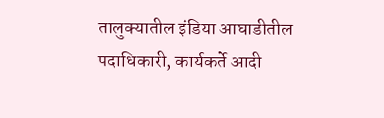तालुक्यातील इंडिया आघाडीतील पदाधिकारी, कार्यकर्ते आदी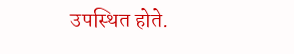उपस्थित होते.